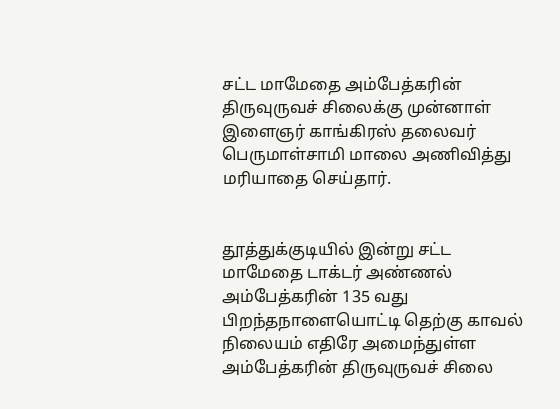சட்ட மாமேதை அம்பேத்கரின் திருவுருவச் சிலைக்கு முன்னாள் இளைஞர் காங்கிரஸ் தலைவர் பெருமாள்சாமி மாலை அணிவித்து மரியாதை செய்தார்.


தூத்துக்குடியில் இன்று சட்ட மாமேதை டாக்டர் அண்ணல் அம்பேத்கரின் 135 வது பிறந்தநாளையொட்டி தெற்கு காவல் நிலையம் எதிரே அமைந்துள்ள அம்பேத்கரின் திருவுருவச் சிலை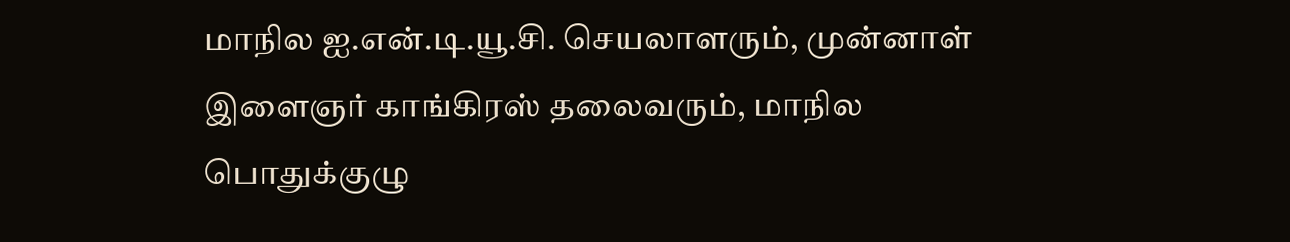மாநில ஐ.என்.டி.யூ.சி. செயலாளரும், முன்னாள் இளைஞர் காங்கிரஸ் தலைவரும், மாநில பொதுக்குழு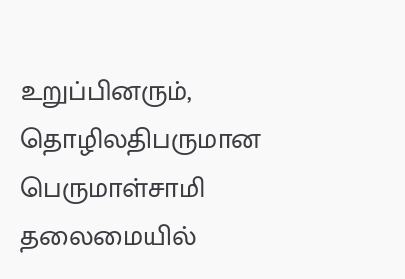உறுப்பினரும், தொழிலதிபருமான பெருமாள்சாமி தலைமையில்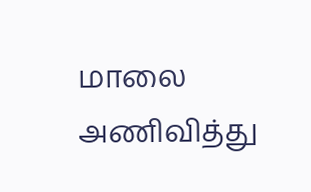மாலை அணிவித்து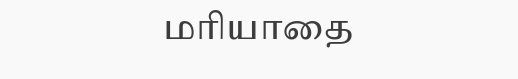மரியாதை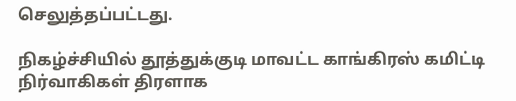செலுத்தப்பட்டது.

நிகழ்ச்சியில் தூத்துக்குடி மாவட்ட காங்கிரஸ் கமிட்டி நிர்வாகிகள் திரளாக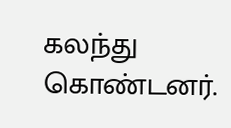கலந்து கொண்டனர்.